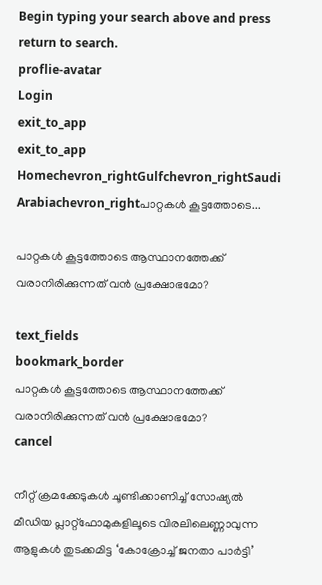Begin typing your search above and press return to search.
proflie-avatar
Login
exit_to_app
exit_to_app
Homechevron_rightGulfchevron_rightSaudi Arabiachevron_rightപാറ്റകൾ കൂട്ടത്തോടെ...

പാറ്റകൾ കൂട്ടത്തോടെ ആസ്ഥാനത്തേക്ക് വരാനിരിക്കുന്നത് വൻ പ്രക്ഷോഭമോ?

text_fields
bookmark_border
പാറ്റകൾ കൂട്ടത്തോടെ ആസ്ഥാനത്തേക്ക് വരാനിരിക്കുന്നത് വൻ പ്രക്ഷോഭമോ?
cancel

നീറ്റ് ക്രമക്കേടുകൾ ചൂണ്ടിക്കാണിച്ച് സോഷ്യൽ മീഡിയ പ്ലാറ്റ്‌ഫോമുകളിലൂടെ വിരലിലെണ്ണാവുന്ന ആളുകൾ തുടക്കമിട്ട ‘കോക്രോച്ച് ജനതാ പാർട്ടി’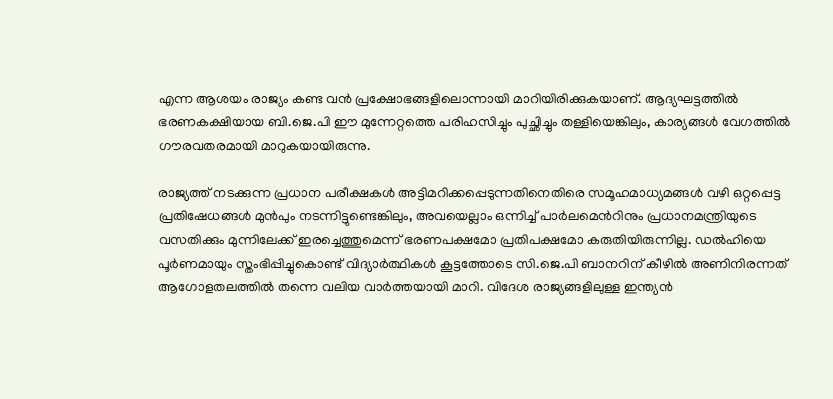എന്ന ആശയം രാജ്യം കണ്ട വൻ പ്രക്ഷോഭങ്ങളിലൊന്നായി മാറിയിരിക്കുകയാണ്. ആദ്യഘട്ടത്തിൽ ഭരണകക്ഷിയായ ബി.ജെ.പി ഈ മുന്നേറ്റത്തെ പരിഹസിച്ചും പുച്ഛിച്ചും തള്ളിയെങ്കിലും, കാര്യങ്ങൾ വേഗത്തിൽ ഗൗരവതരമായി മാറുകയായിരുന്നു.

രാജ്യത്ത് നടക്കുന്ന പ്രധാന പരീക്ഷകൾ അട്ടിമറിക്കപ്പെടുന്നതിനെതിരെ സമൂഹമാധ്യമങ്ങൾ വഴി ഒറ്റപ്പെട്ട പ്രതിഷേധങ്ങൾ മുൻപും നടന്നിട്ടുണ്ടെങ്കിലും, അവയെല്ലാം ഒന്നിച്ച് പാർലമെൻറിനും പ്രധാനമന്ത്രിയുടെ വസതിക്കും മുന്നിലേക്ക് ഇരച്ചെത്തുമെന്ന് ഭരണപക്ഷമോ പ്രതിപക്ഷമോ കരുതിയിരുന്നില്ല. ഡൽഹിയെ പൂർണമായും സ്തംഭിപ്പിച്ചുകൊണ്ട് വിദ്യാർത്ഥികൾ കൂട്ടത്തോടെ സി.ജെ.പി ബാനറിന് കീഴിൽ അണിനിരന്നത് ആഗോളതലത്തിൽ തന്നെ വലിയ വാർത്തയായി മാറി. വിദേശ രാജ്യങ്ങളിലുള്ള ഇന്ത്യൻ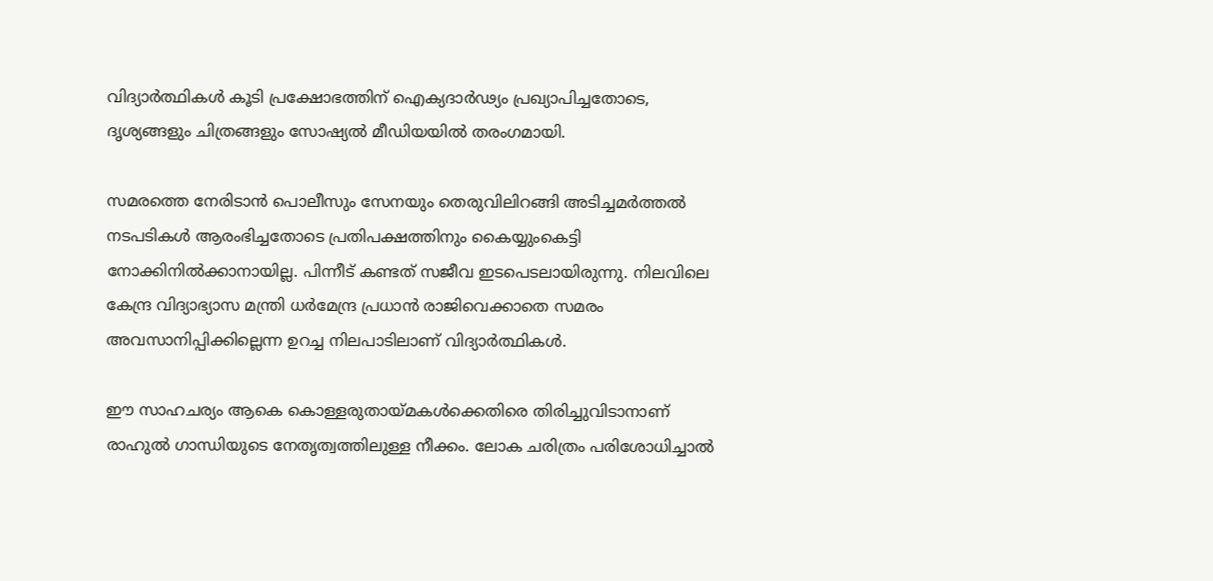വിദ്യാർത്ഥികൾ കൂടി പ്രക്ഷോഭത്തിന് ഐക്യദാർഢ്യം പ്രഖ്യാപിച്ചതോടെ, ദൃശ്യങ്ങളും ചിത്രങ്ങളും സോഷ്യൽ മീഡിയയിൽ തരംഗമായി.

സമരത്തെ നേരിടാൻ പൊലീസും സേനയും തെരുവിലിറങ്ങി അടിച്ചമർത്തൽ നടപടികൾ ആരംഭിച്ചതോടെ പ്രതിപക്ഷത്തിനും കൈയ്യുംകെട്ടി നോക്കിനിൽക്കാനായില്ല. പിന്നീട് കണ്ടത് സജീവ ഇടപെടലായിരുന്നു. നിലവിലെ കേന്ദ്ര വിദ്യാഭ്യാസ മന്ത്രി ധർമേന്ദ്ര പ്രധാൻ രാജിവെക്കാതെ സമരം അവസാനിപ്പിക്കില്ലെന്ന ഉറച്ച നിലപാടിലാണ് വിദ്യാർത്ഥികൾ.

ഈ സാഹചര്യം ആകെ കൊള്ളരുതായ്മകൾക്കെതിരെ തിരിച്ചുവിടാനാണ് രാഹുൽ ഗാന്ധിയുടെ നേതൃത്വത്തിലുള്ള നീക്കം. ലോക ചരിത്രം പരിശോധിച്ചാൽ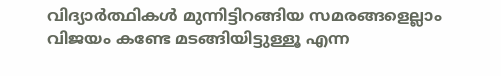വിദ്യാർത്ഥികൾ മുന്നിട്ടിറങ്ങിയ സമരങ്ങളെല്ലാം വിജയം കണ്ടേ മടങ്ങിയിട്ടുള്ളൂ എന്ന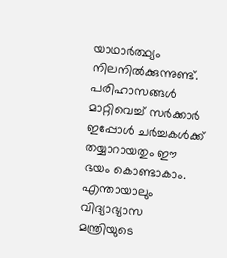യാഥാർത്ഥ്യം നിലനിൽക്കുന്നുണ്ട്. പരിഹാസങ്ങൾ മാറ്റിവെച്ച് സർക്കാർ ഇപ്പോൾ ചർച്ചകൾക്ക് തയ്യാറായതും ഈ ഭയം കൊണ്ടാകാം. എന്തായാലും വിദ്യാഭ്യാസ മന്ത്രിയുടെ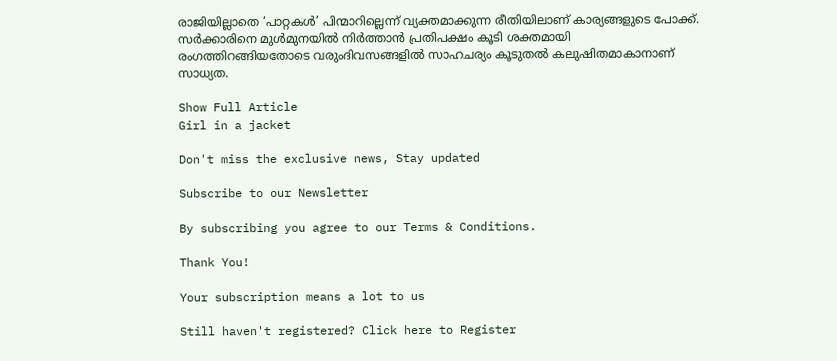രാജിയില്ലാതെ ‘പാറ്റകൾ’ പിന്മാറില്ലെന്ന് വ്യക്തമാക്കുന്ന രീതിയിലാണ് കാര്യങ്ങളുടെ പോക്ക്. സർക്കാരിനെ മുൾമുനയിൽ നിർത്താൻ പ്രതിപക്ഷം കൂടി ശക്തമായി രംഗത്തിറങ്ങിയതോടെ വരുംദിവസങ്ങളിൽ സാഹചര്യം കൂടുതൽ കലുഷിതമാകാനാണ് സാധ്യത.

Show Full Article
Girl in a jacket

Don't miss the exclusive news, Stay updated

Subscribe to our Newsletter

By subscribing you agree to our Terms & Conditions.

Thank You!

Your subscription means a lot to us

Still haven't registered? Click here to Register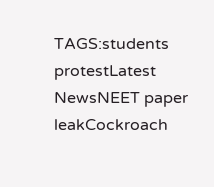TAGS:students protestLatest NewsNEET paper leakCockroach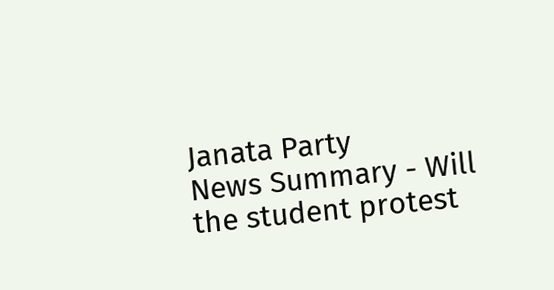Janata Party
News Summary - Will the student protest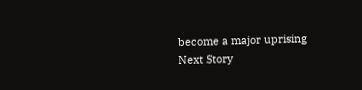become a major uprising
Next Story